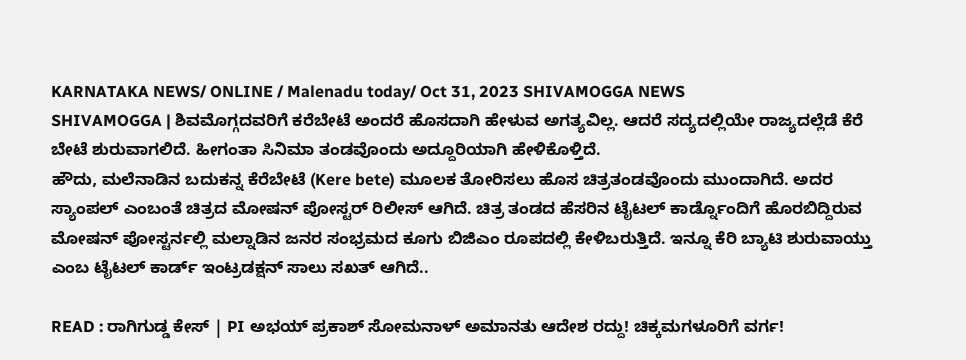KARNATAKA NEWS/ ONLINE / Malenadu today/ Oct 31, 2023 SHIVAMOGGA NEWS
SHIVAMOGGA | ಶಿವಮೊಗ್ಗದವರಿಗೆ ಕರೆಬೇಟೆ ಅಂದರೆ ಹೊಸದಾಗಿ ಹೇಳುವ ಅಗತ್ಯವಿಲ್ಲ. ಆದರೆ ಸದ್ಯದಲ್ಲಿಯೇ ರಾಜ್ಯದಲ್ಲೆಡೆ ಕೆರೆ ಬೇಟೆ ಶುರುವಾಗಲಿದೆ. ಹೀಗಂತಾ ಸಿನಿಮಾ ತಂಡವೊಂದು ಅದ್ದೂರಿಯಾಗಿ ಹೇಳಿಕೊಳ್ತಿದೆ.
ಹೌದು, ಮಲೆನಾಡಿನ ಬದುಕನ್ನ ಕೆರೆಬೇಟೆ (Kere bete) ಮೂಲಕ ತೋರಿಸಲು ಹೊಸ ಚಿತ್ರತಂಡವೊಂದು ಮುಂದಾಗಿದೆ. ಅದರ ಸ್ಯಾಂಪಲ್ ಎಂಬಂತೆ ಚಿತ್ರದ ಮೋಷನ್ ಪೋಸ್ಟರ್ ರಿಲೀಸ್ ಆಗಿದೆ. ಚಿತ್ರ ತಂಡದ ಹೆಸರಿನ ಟೈಟಲ್ ಕಾರ್ಡ್ನೊಂದಿಗೆ ಹೊರಬಿದ್ದಿರುವ ಮೋಷನ್ ಪೋಸ್ಟರ್ನಲ್ಲಿ ಮಲ್ನಾಡಿನ ಜನರ ಸಂಭ್ರಮದ ಕೂಗು ಬಿಜಿಎಂ ರೂಪದಲ್ಲಿ ಕೇಳಿಬರುತ್ತಿದೆ. ಇನ್ನೂ ಕೆರಿ ಬ್ಯಾಟಿ ಶುರುವಾಯ್ತು ಎಂಬ ಟೈಟಲ್ ಕಾರ್ಡ್ ಇಂಟ್ರಡಕ್ಷನ್ ಸಾಲು ಸಖತ್ ಆಗಿದೆ..

READ : ರಾಗಿಗುಡ್ಡ ಕೇಸ್ | PI ಅಭಯ್ ಪ್ರಕಾಶ್ ಸೋಮನಾಳ್ ಅಮಾನತು ಆದೇಶ ರದ್ದು! ಚಿಕ್ಕಮಗಳೂರಿಗೆ ವರ್ಗ!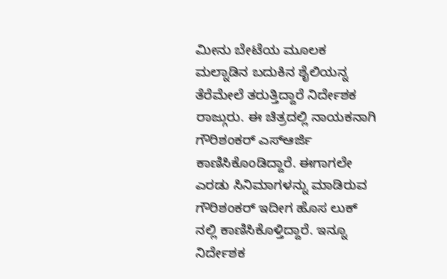ಮೀನು ಬೇಟೆಯ ಮೂಲಕ ಮಲ್ನಾಡಿನ ಬದುಕಿನ ಶೈಲಿಯನ್ನ ತೆರೆಮೇಲೆ ತರುತ್ತಿದ್ದಾರೆ ನಿರ್ದೇಶಕ ರಾಜ್ಗುರು. ಈ ಚಿತ್ರದಲ್ಲಿ ನಾಯಕನಾಗಿ ಗೌರಿಶಂಕರ್ ಎಸ್ಆರ್ಜಿ ಕಾಣಿಸಿಕೊಂಡಿದ್ದಾರೆ. ಈಗಾಗಲೇ ಎರಡು ಸಿನಿಮಾಗಳನ್ನು ಮಾಡಿರುವ ಗೌರಿಶಂಕರ್ ಇದೀಗ ಹೊಸ ಲುಕ್ ನಲ್ಲಿ ಕಾಣಿಸಿಕೊಳ್ತಿದ್ದಾರೆ. ಇನ್ನೂ ನಿರ್ದೇಶಕ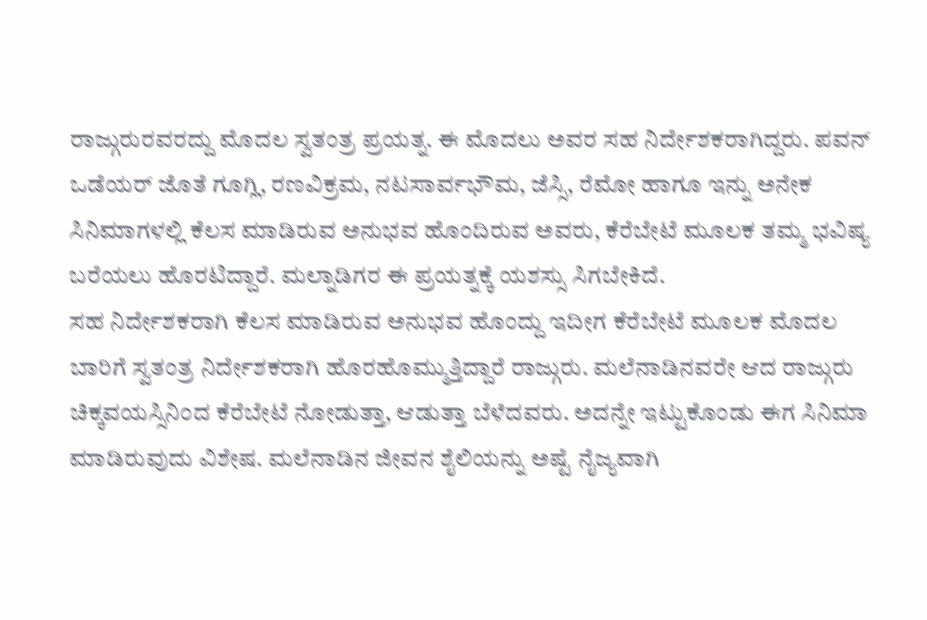ರಾಜ್ಗುರುರವರದ್ದು ಮೊದಲ ಸ್ವತಂತ್ರ ಪ್ರಯತ್ನ. ಈ ಮೊದಲು ಅವರ ಸಹ ನಿರ್ದೇಶಕರಾಗಿದ್ದರು. ಪವನ್ ಒಡೆಯರ್ ಜೊತೆ ಗೂಗ್ಲಿ, ರಣವಿಕ್ರಮ, ನಟಸಾರ್ವಭೌಮ, ಜೆಸ್ಸಿ, ರೆಮೋ ಹಾಗೂ ಇನ್ನು ಅನೇಕ ಸಿನಿಮಾಗಳಲ್ಲಿ ಕೆಲಸ ಮಾಡಿರುವ ಅನುಭವ ಹೊಂದಿರುವ ಅವರು, ಕೆರೆಬೇಟೆ ಮೂಲಕ ತಮ್ಮ ಭವಿಷ್ಯ ಬರೆಯಲು ಹೊರಟಿದ್ದಾರೆ. ಮಲ್ನಾಡಿಗರ ಈ ಪ್ರಯತ್ನಕ್ಕೆ ಯಶಸ್ಸು ಸಿಗಬೇಕಿದೆ.
ಸಹ ನಿರ್ದೇಶಕರಾಗಿ ಕೆಲಸ ಮಾಡಿರುವ ಅನುಭವ ಹೊಂದ್ದು ಇದೀಗ ಕೆರೆಬೇಟೆ ಮೂಲಕ ಮೊದಲ ಬಾರಿಗೆ ಸ್ವತಂತ್ರ ನಿರ್ದೇಶಕರಾಗಿ ಹೊರಹೊಮ್ಮುತ್ತಿದ್ದಾರೆ ರಾಜ್ಗುರು. ಮಲೆನಾಡಿನವರೇ ಆದ ರಾಜ್ಗುರು ಚಿಕ್ಕವಯಸ್ಸಿನಿಂದ ಕೆರೆಬೇಟೆ ನೋಡುತ್ತಾ, ಆಡುತ್ತಾ ಬೆಳೆದವರು. ಅದನ್ನೇ ಇಟ್ಟುಕೊಂಡು ಈಗ ಸಿನಿಮಾ ಮಾಡಿರುವುದು ವಿಶೇಷ. ಮಲೆನಾಡಿನ ಜೀವನ ಶೈಲಿಯನ್ನು ಅಷ್ಟೆ ನೈಜ್ಯವಾಗಿ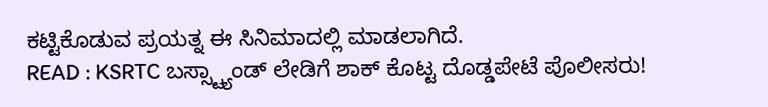ಕಟ್ಟಿಕೊಡುವ ಪ್ರಯತ್ನ ಈ ಸಿನಿಮಾದಲ್ಲಿ ಮಾಡಲಾಗಿದೆ.
READ : KSRTC ಬಸ್ಸ್ಟ್ಯಾಂಡ್ ಲೇಡಿಗೆ ಶಾಕ್ ಕೊಟ್ಟ ದೊಡ್ಡಪೇಟೆ ಪೊಲೀಸರು!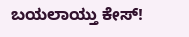ಬಯಲಾಯ್ತು ಕೇಸ್!